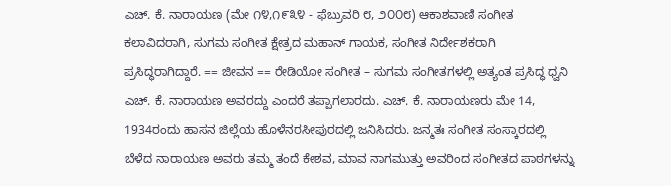ಎಚ್. ಕೆ. ನಾರಾಯಣ (ಮೇ ೧೪,೧೯೩೪ - ಫೆಬ್ರುವರಿ ೮, ೨೦೦೮) ಆಕಾಶವಾಣಿ ಸಂಗೀತ ಕಲಾವಿದರಾಗಿ, ಸುಗಮ ಸಂಗೀತ ಕ್ಷೇತ್ರದ ಮಹಾನ್ ಗಾಯಕ, ಸಂಗೀತ ನಿರ್ದೇಶಕರಾಗಿ ಪ್ರಸಿದ್ಧರಾಗಿದ್ದಾರೆ. == ಜೀವನ == ರೇಡಿಯೋ ಸಂಗೀತ – ಸುಗಮ ಸಂಗೀತಗಳಲ್ಲಿ ಅತ್ಯಂತ ಪ್ರಸಿದ್ಧ ಧ್ವನಿ ಎಚ್. ಕೆ. ನಾರಾಯಣ ಅವರದ್ದು ಎಂದರೆ ತಪ್ಪಾಗಲಾರದು. ಎಚ್. ಕೆ. ನಾರಾಯಣರು ಮೇ 14, 1934ರಂದು ಹಾಸನ ಜಿಲ್ಲೆಯ ಹೊಳೆನರಸೀಪುರದಲ್ಲಿ ಜನಿಸಿದರು. ಜನ್ಮತಃ ಸಂಗೀತ ಸಂಸ್ಕಾರದಲ್ಲಿ ಬೆಳೆದ ನಾರಾಯಣ ಅವರು ತಮ್ಮ ತಂದೆ ಕೇಶವ, ಮಾವ ನಾಗಮುತ್ತು ಅವರಿಂದ ಸಂಗೀತದ ಪಾಠಗಳನ್ನು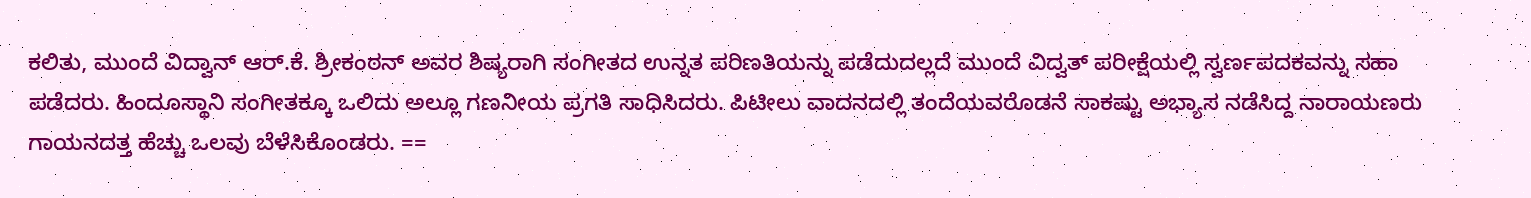ಕಲಿತು, ಮುಂದೆ ವಿದ್ವಾನ್ ಆರ್.ಕೆ. ಶ್ರೀಕಂಠನ್ ಅವರ ಶಿಷ್ಯರಾಗಿ ಸಂಗೀತದ ಉನ್ನತ ಪರಿಣತಿಯನ್ನು ಪಡೆದುದಲ್ಲದೆ ಮುಂದೆ ವಿದ್ವತ್ ಪರೀಕ್ಷೆಯಲ್ಲಿ ಸ್ವರ್ಣಪದಕವನ್ನು ಸಹಾ ಪಡೆದರು. ಹಿಂದೂಸ್ಥಾನಿ ಸಂಗೀತಕ್ಕೂ ಒಲಿದು ಅಲ್ಲೂ ಗಣನೀಯ ಪ್ರಗತಿ ಸಾಧಿಸಿದರು. ಪಿಟೀಲು ವಾದನದಲ್ಲಿ ತಂದೆಯವರೊಡನೆ ಸಾಕಷ್ಟು ಅಭ್ಯಾಸ ನಡೆಸಿದ್ದ ನಾರಾಯಣರು ಗಾಯನದತ್ತ ಹೆಚ್ಚು ಒಲವು ಬೆಳೆಸಿಕೊಂಡರು. ==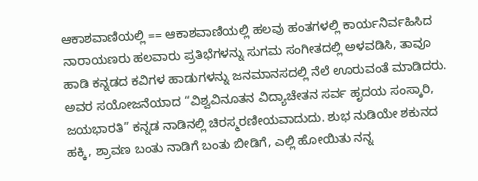ಆಕಾಶವಾಣಿಯಲ್ಲಿ == ಆಕಾಶವಾಣಿಯಲ್ಲಿ ಹಲವು ಹಂತಗಳಲ್ಲಿ ಕಾರ್ಯನಿರ್ವಹಿಸಿದ ನಾರಾಯಣರು ಹಲವಾರು ಪ್ರತಿಭೆಗಳನ್ನು ಸುಗಮ ಸಂಗೀತದಲ್ಲಿ ಅಳವಡಿಸಿ, ತಾವೂ ಹಾಡಿ ಕನ್ನಡದ ಕವಿಗಳ ಹಾಡುಗಳನ್ನು ಜನಮಾನಸದಲ್ಲಿ ನೆಲೆ ಊರುವಂತೆ ಮಾಡಿದರು. ಅವರ ಸಯೋಜನೆಯಾದ “ವಿಶ್ವವಿನೂತನ ವಿದ್ಯಾಚೇತನ ಸರ್ವ ಹೃದಯ ಸಂಸ್ಕಾರಿ, ಜಯಭಾರತಿ” ಕನ್ನಡ ನಾಡಿನಲ್ಲಿ ಚಿರಸ್ಮರಣೀಯವಾದುದು. ಶುಭ ನುಡಿಯೇ ಶಕುನದ ಹಕ್ಕಿ, ಶ್ರಾವಣ ಬಂತು ನಾಡಿಗೆ ಬಂತು ಬೀಡಿಗೆ, ಎಲ್ಲಿ ಹೋಯಿತು ನನ್ನ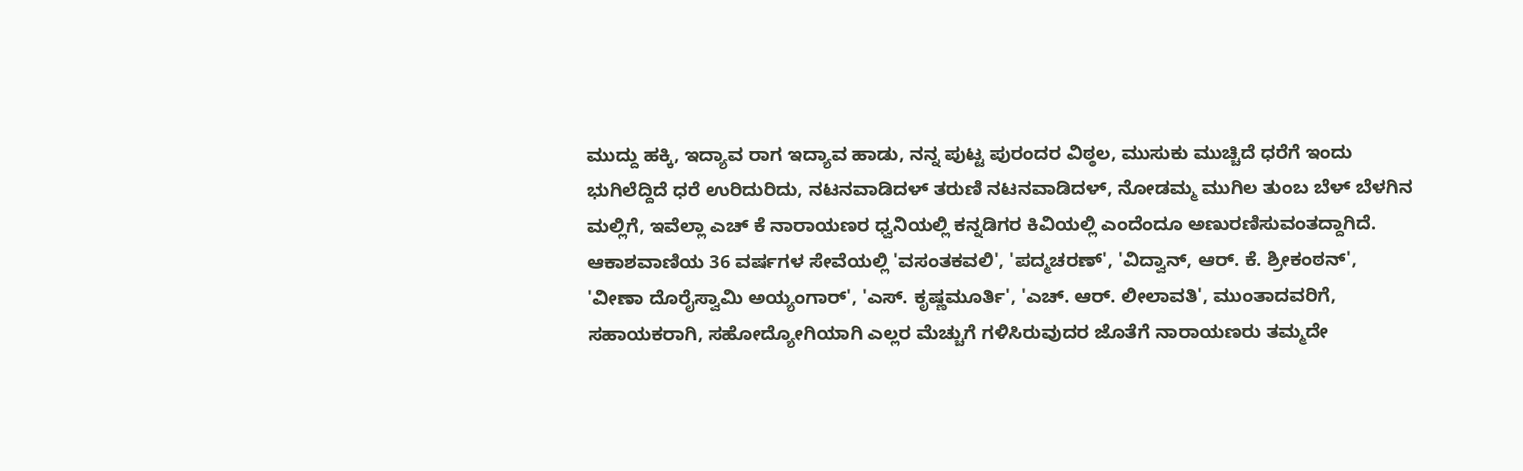ಮುದ್ದು ಹಕ್ಕಿ, ಇದ್ಯಾವ ರಾಗ ಇದ್ಯಾವ ಹಾಡು, ನನ್ನ ಪುಟ್ಟ ಪುರಂದರ ವಿಠ್ಠಲ, ಮುಸುಕು ಮುಚ್ಚಿದೆ ಧರೆಗೆ ಇಂದು ಭುಗಿಲೆದ್ದಿದೆ ಧರೆ ಉರಿದುರಿದು, ನಟನವಾಡಿದಳ್ ತರುಣಿ ನಟನವಾಡಿದಳ್, ನೋಡಮ್ಮ ಮುಗಿಲ ತುಂಬ ಬೆಳ್ ಬೆಳಗಿನ ಮಲ್ಲಿಗೆ, ಇವೆಲ್ಲಾ ಎಚ್ ಕೆ ನಾರಾಯಣರ ಧ್ವನಿಯಲ್ಲಿ ಕನ್ನಡಿಗರ ಕಿವಿಯಲ್ಲಿ ಎಂದೆಂದೂ ಅಣುರಣಿಸುವಂತದ್ದಾಗಿದೆ. ಆಕಾಶವಾಣಿಯ 36 ವರ್ಷಗಳ ಸೇವೆಯಲ್ಲಿ 'ವಸಂತಕವಲಿ', 'ಪದ್ಮಚರಣ್', 'ವಿದ್ವಾನ್, ಆರ್. ಕೆ. ಶ್ರೀಕಂಠನ್', 'ವೀಣಾ ದೊರೈಸ್ವಾಮಿ ಅಯ್ಯಂಗಾರ್', 'ಎಸ್. ಕೃಷ್ಣಮೂರ್ತಿ', 'ಎಚ್. ಆರ್. ಲೀಲಾವತಿ', ಮುಂತಾದವರಿಗೆ, ಸಹಾಯಕರಾಗಿ, ಸಹೋದ್ಯೋಗಿಯಾಗಿ ಎಲ್ಲರ ಮೆಚ್ಚುಗೆ ಗಳಿಸಿರುವುದರ ಜೊತೆಗೆ ನಾರಾಯಣರು ತಮ್ಮದೇ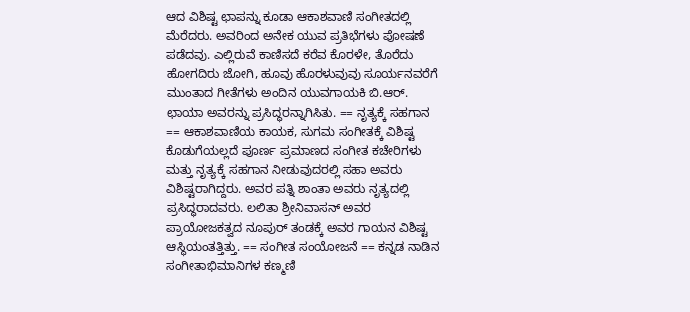ಆದ ವಿಶಿಷ್ಟ ಛಾಪನ್ನು ಕೂಡಾ ಆಕಾಶವಾಣಿ ಸಂಗೀತದಲ್ಲಿ ಮೆರೆದರು. ಅವರಿಂದ ಅನೇಕ ಯುವ ಪ್ರತಿಭೆಗಳು ಪೋಷಣೆ ಪಡೆದವು. ಎಲ್ಲಿರುವೆ ಕಾಣಿಸದೆ ಕರೆವ ಕೊರಳೇ, ತೊರೆದು ಹೋಗದಿರು ಜೋಗಿ, ಹೂವು ಹೊರಳುವುವು ಸೂರ್ಯನವರೆಗೆ ಮುಂತಾದ ಗೀತೆಗಳು ಅಂದಿನ ಯುವಗಾಯಕಿ ಬಿ.ಆರ್. ಛಾಯಾ ಅವರನ್ನು ಪ್ರಸಿದ್ಧರನ್ನಾಗಿಸಿತು. == ನೃತ್ಯಕ್ಕೆ ಸಹಗಾನ == ಆಕಾಶವಾಣಿಯ ಕಾಯಕ, ಸುಗಮ ಸಂಗೀತಕ್ಕೆ ವಿಶಿಷ್ಟ ಕೊಡುಗೆಯಲ್ಲದೆ ಪೂರ್ಣ ಪ್ರಮಾಣದ ಸಂಗೀತ ಕಚೇರಿಗಳು ಮತ್ತು ನೃತ್ಯಕ್ಕೆ ಸಹಗಾನ ನೀಡುವುದರಲ್ಲಿ ಸಹಾ ಅವರು ವಿಶಿಷ್ಟರಾಗಿದ್ದರು. ಅವರ ಪತ್ನಿ ಶಾಂತಾ ಅವರು ನೃತ್ಯದಲ್ಲಿ ಪ್ರಸಿದ್ಧರಾದವರು. ಲಲಿತಾ ಶ್ರೀನಿವಾಸನ್ ಅವರ ಪ್ರಾಯೋಜಕತ್ವದ ನೂಪುರ್ ತಂಡಕ್ಕೆ ಅವರ ಗಾಯನ ವಿಶಿಷ್ಟ ಆಸ್ಥಿಯಂತತ್ತಿತ್ತು. == ಸಂಗೀತ ಸಂಯೋಜನೆ == ಕನ್ನಡ ನಾಡಿನ ಸಂಗೀತಾಭಿಮಾನಿಗಳ ಕಣ್ಮಣಿ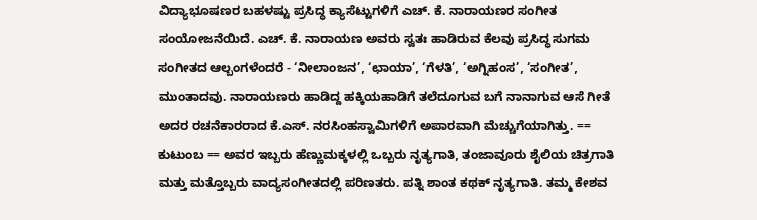ವಿದ್ಯಾಭೂಷಣರ ಬಹಳಷ್ಟು ಪ್ರಸಿದ್ಧ ಕ್ಯಾಸೆಟ್ಟುಗಳಿಗೆ ಎಚ್. ಕೆ. ನಾರಾಯಣರ ಸಂಗೀತ ಸಂಯೋಜನೆಯಿದೆ. ಎಚ್. ಕೆ. ನಾರಾಯಣ ಅವರು ಸ್ವತಃ ಹಾಡಿರುವ ಕೆಲವು ಪ್ರಸಿದ್ಧ ಸುಗಮ ಸಂಗೀತದ ಆಲ್ಬಂಗಳೆಂದರೆ - ‘ನೀಲಾಂಜನ’, ‘ಛಾಯಾ’, ‘ಗೆಳತಿ’, ‘ಅಗ್ನಿಹಂಸ’, ‘ಸಂಗೀತ’, ಮುಂತಾದವು. ನಾರಾಯಣರು ಹಾಡಿದ್ದ ಹಕ್ಕಿಯಹಾಡಿಗೆ ತಲೆದೂಗುವ ಬಗೆ ನಾನಾಗುವ ಆಸೆ ಗೀತೆ ಅದರ ರಚನೆಕಾರರಾದ ಕೆ.ಎಸ್. ನರಸಿಂಹಸ್ವಾಮಿಗಳಿಗೆ ಅಪಾರವಾಗಿ ಮೆಚ್ಚುಗೆಯಾಗಿತ್ತು. == ಕುಟುಂಬ == ಅವರ ಇಬ್ಬರು ಹೆಣ್ಣುಮಕ್ಕಳಲ್ಲಿ ಒಬ್ಬರು ನೃತ್ಯಗಾತಿ, ತಂಜಾವೂರು ಶೈಲಿಯ ಚಿತ್ರಗಾತಿ ಮತ್ತು ಮತ್ತೊಬ್ಬರು ವಾದ್ಯಸಂಗೀತದಲ್ಲಿ ಪರಿಣತರು. ಪತ್ನಿ ಶಾಂತ ಕಥಕ್ ನೃತ್ಯಗಾತಿ. ತಮ್ಮ ಕೇಶವ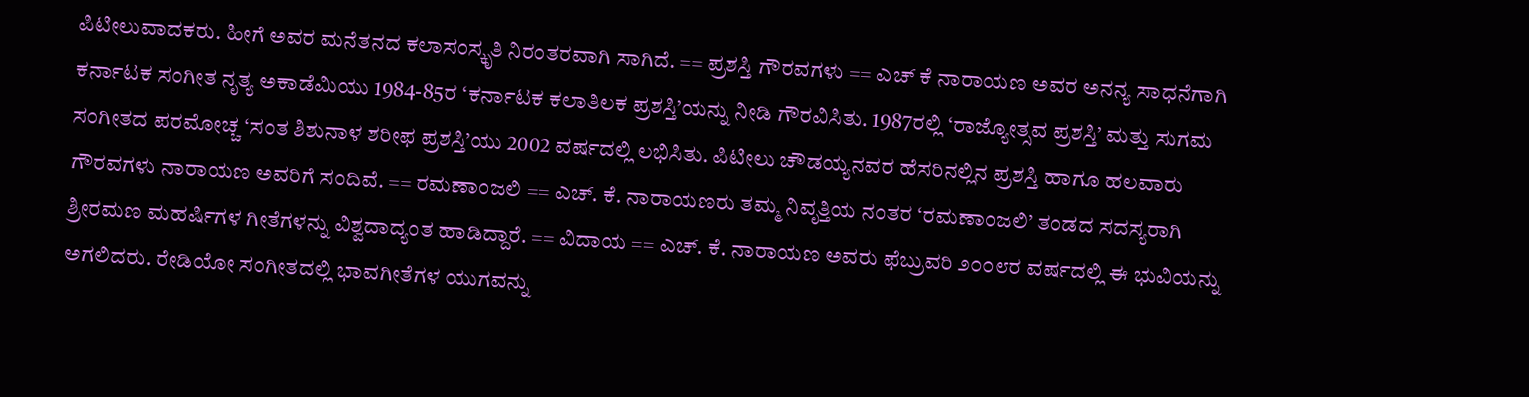ಪಿಟೀಲುವಾದಕರು. ಹೀಗೆ ಅವರ ಮನೆತನದ ಕಲಾಸಂಸ್ಕೃತಿ ನಿರಂತರವಾಗಿ ಸಾಗಿದೆ. == ಪ್ರಶಸ್ತಿ ಗೌರವಗಳು == ಎಚ್ ಕೆ ನಾರಾಯಣ ಅವರ ಅನನ್ಯ ಸಾಧನೆಗಾಗಿ ಕರ್ನಾಟಕ ಸಂಗೀತ ನೃತ್ಯ ಅಕಾಡೆಮಿಯು 1984-85ರ ‘ಕರ್ನಾಟಕ ಕಲಾತಿಲಕ ಪ್ರಶಸ್ತಿ’ಯನ್ನು ನೀಡಿ ಗೌರವಿಸಿತು. 1987ರಲ್ಲಿ ‘ರಾಜ್ಯೋತ್ಸವ ಪ್ರಶಸ್ತಿ’ ಮತ್ತು ಸುಗಮ ಸಂಗೀತದ ಪರಮೋಚ್ಚ ‘ಸಂತ ಶಿಶುನಾಳ ಶರೀಫ ಪ್ರಶಸ್ತಿ’ಯು 2002 ವರ್ಷದಲ್ಲಿ ಲಭಿಸಿತು. ಪಿಟೀಲು ಚೌಡಯ್ಯನವರ ಹೆಸರಿನಲ್ಲಿನ ಪ್ರಶಸ್ತಿ ಹಾಗೂ ಹಲವಾರು ಗೌರವಗಳು ನಾರಾಯಣ ಅವರಿಗೆ ಸಂದಿವೆ. == ರಮಣಾಂಜಲಿ == ಎಚ್. ಕೆ. ನಾರಾಯಣರು ತಮ್ಮ ನಿವೃತ್ತಿಯ ನಂತರ ‘ರಮಣಾಂಜಲಿ’ ತಂಡದ ಸದಸ್ಯರಾಗಿ ಶ್ರೀರಮಣ ಮಹರ್ಷಿಗಳ ಗೀತೆಗಳನ್ನು ವಿಶ್ವದಾದ್ಯಂತ ಹಾಡಿದ್ದಾರೆ. == ವಿದಾಯ == ಎಚ್. ಕೆ. ನಾರಾಯಣ ಅವರು ಫೆಬ್ರುವರಿ ೨೦೦೮ರ ವರ್ಷದಲ್ಲಿ ಈ ಭುವಿಯನ್ನು ಅಗಲಿದರು. ರೇಡಿಯೋ ಸಂಗೀತದಲ್ಲಿ ಭಾವಗೀತೆಗಳ ಯುಗವನ್ನು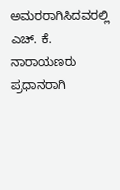ಅಮರರಾಗಿಸಿದವರಲ್ಲಿ ಎಚ್. ಕೆ. ನಾರಾಯಣರು ಪ್ರಧಾನರಾಗಿ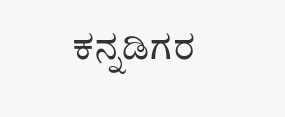ಕನ್ನಡಿಗರ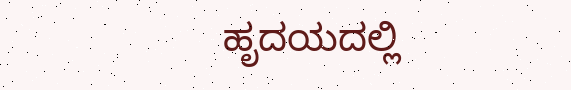ಹೃದಯದಲ್ಲಿ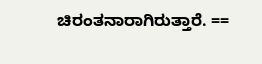ಚಿರಂತನಾರಾಗಿರುತ್ತಾರೆ. ==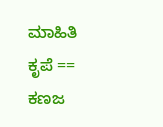ಮಾಹಿತಿ ಕೃಪೆ == ಕಣಜ